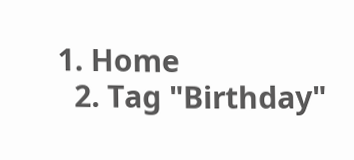1. Home
  2. Tag "Birthday"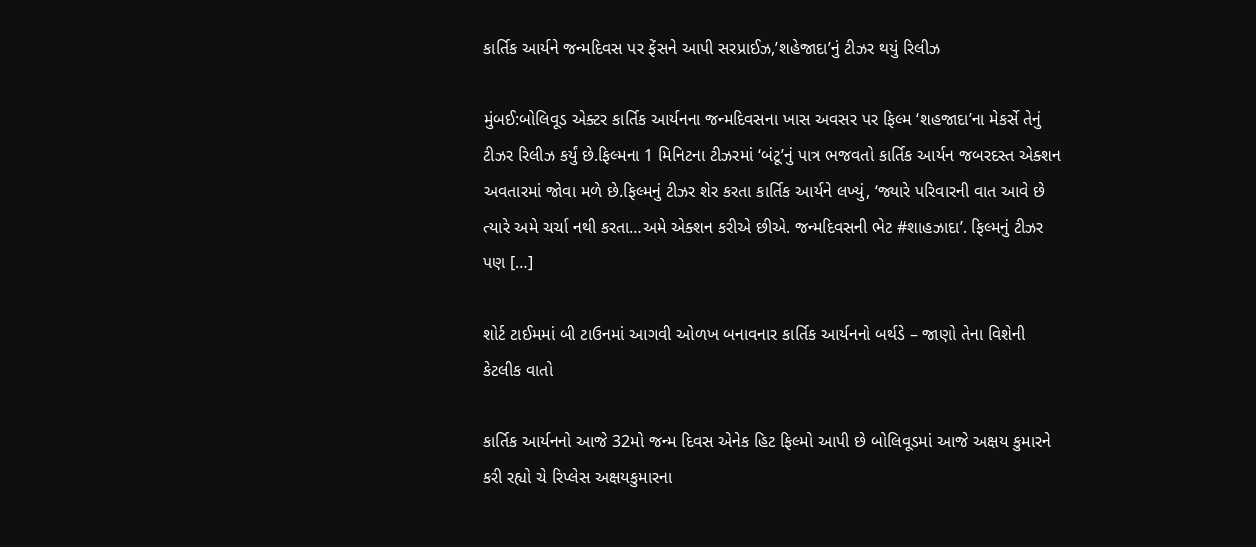કાર્તિક આર્યને જન્મદિવસ પર ફેંસને આપી સરપ્રાઈઝ,’શહેજાદા’નું ટીઝર થયું રિલીઝ

મુંબઈ:બોલિવૂડ એક્ટર કાર્તિક આર્યનના જન્મદિવસના ખાસ અવસર પર ફિલ્મ ‘શહજાદા’ના મેકર્સે તેનું ટીઝર રિલીઝ કર્યું છે.ફિલ્મના 1 મિનિટના ટીઝરમાં ‘બંટૂ’નું પાત્ર ભજવતો કાર્તિક આર્યન જબરદસ્ત એક્શન અવતારમાં જોવા મળે છે.ફિલ્મનું ટીઝર શેર કરતા કાર્તિક આર્યને લખ્યું, ‘જ્યારે પરિવારની વાત આવે છે ત્યારે અમે ચર્ચા નથી કરતા…અમે એક્શન કરીએ છીએ. જન્મદિવસની ભેટ #શાહઝાદા’. ફિલ્મનું ટીઝર પણ […]

શોર્ટ ટાઈમમાં બી ટાઉનમાં આગવી ઓળખ બનાવનાર કાર્તિક આર્યનનો બર્થડે – જાણો તેના વિશેની કેટલીક વાતો

કાર્તિક આર્યનનો આજે 32મો જન્મ દિવસ એનેક હિટ ફિલ્મો આપી છે બોલિવૂડમાં આજે અક્ષય કુમારને કરી રહ્યો ચે રિપ્લેસ અક્ષયકુમારના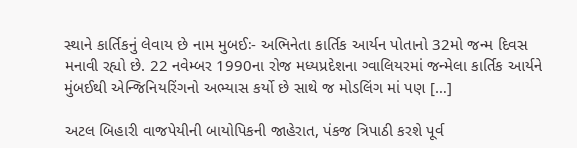સ્થાને કાર્તિકનું લેવાય છે નામ મુબઈઃ- અભિનેતા કાર્તિક આર્યન પોતાનો 32મો જન્મ દિવસ મનાવી રહ્યો છે. 22 નવેમ્બર 1990ના રોજ મધ્યપ્રદેશના ગ્વાલિયરમાં જન્મેલા કાર્તિક આર્યને  મુંબઈથી એન્જિનિયરિંગનો અભ્યાસ કર્યો છે સાથે જ મોડલિંગ માં પણ […]

અટલ બિહારી વાજપેયીની બાયોપિકની જાહેરાત, પંકજ ત્રિપાઠી કરશે પૂર્વ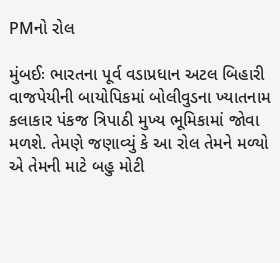PMનો રોલ

મુંબઈઃ ભારતના પૂર્વ વડાપ્રધાન અટલ બિહારી વાજપેયીની બાયોપિકમાં બોલીવુડના ખ્યાતનામ કલાકાર પંકજ ત્રિપાઠી મુખ્ય ભૂમિકામાં જોવા મળશે. તેમણે જણાવ્યું કે આ રોલ તેમને મળ્યો એ તેમની માટે બહુ મોટી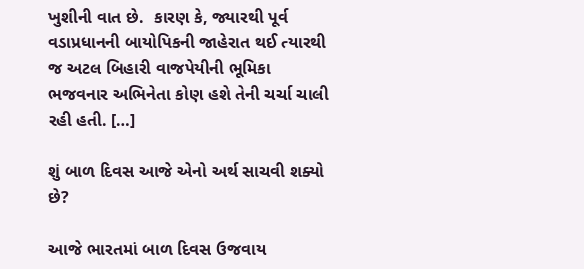ખુશીની વાત છે.  કારણ કે, જ્યારથી પૂર્વ વડાપ્રધાનની બાયોપિકની જાહેરાત થઈ ત્યારથી જ અટલ બિહારી વાજપેયીની ભૂમિકા ભજવનાર અભિનેતા કોણ હશે તેની ચર્ચા ચાલી રહી હતી. […]

શું બાળ દિવસ આજે એનો અર્થ સાચવી શક્યો છે?

આજે ભારતમાં બાળ દિવસ ઉજવાય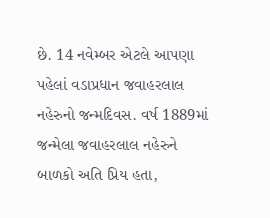છે. 14 નવેમ્બર એટલે આપણા પહેલાં વડાપ્રધાન જવાહરલાલ નહેરુનો જન્મદિવસ. વર્ષ 1889માં જન્મેલા જવાહરલાલ નહેરુને બાળકો અતિ પ્રિય હતા,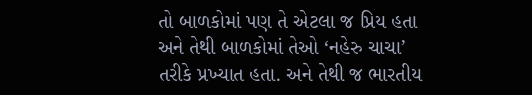તો બાળકોમાં પણ તે એટલા જ પ્રિય હતા અને તેથી બાળકોમાં તેઓ ‘નહેરુ ચાચા’ તરીકે પ્રખ્યાત હતા. અને તેથી જ ભારતીય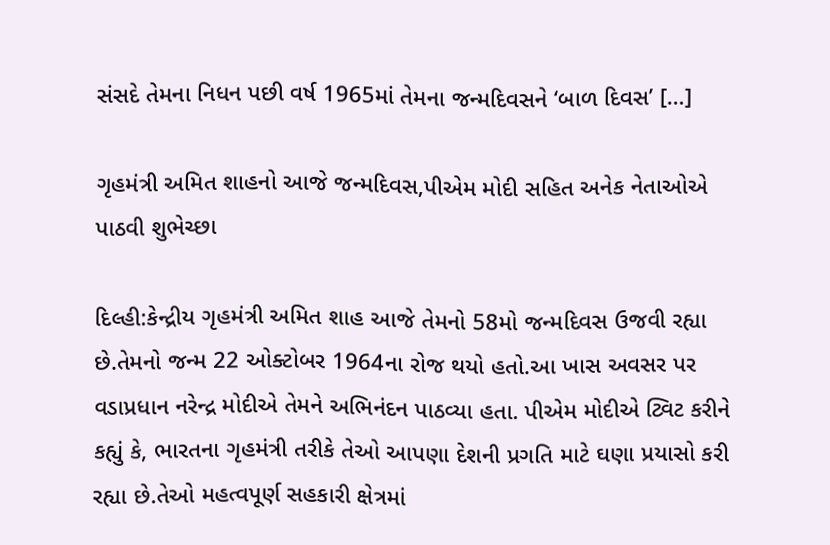સંસદે તેમના નિધન પછી વર્ષ 1965માં તેમના જન્મદિવસને ‘બાળ દિવસ’ […]

ગૃહમંત્રી અમિત શાહનો આજે જન્મદિવસ,પીએમ મોદી સહિત અનેક નેતાઓએ પાઠવી શુભેચ્છા

દિલ્હી:કેન્દ્રીય ગૃહમંત્રી અમિત શાહ આજે તેમનો 58મો જન્મદિવસ ઉજવી રહ્યા છે.તેમનો જન્મ 22 ઓક્ટોબર 1964ના રોજ થયો હતો.આ ખાસ અવસર પર વડાપ્રધાન નરેન્દ્ર મોદીએ તેમને અભિનંદન પાઠવ્યા હતા. પીએમ મોદીએ ટ્વિટ કરીને કહ્યું કે, ભારતના ગૃહમંત્રી તરીકે તેઓ આપણા દેશની પ્રગતિ માટે ઘણા પ્રયાસો કરી રહ્યા છે.તેઓ મહત્વપૂર્ણ સહકારી ક્ષેત્રમાં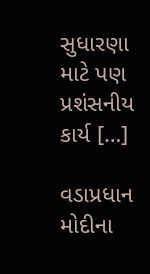સુધારણા માટે પણ પ્રશંસનીય કાર્ય […]

વડાપ્રધાન મોદીના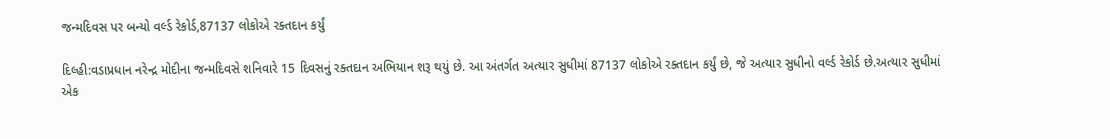જન્મદિવસ પર બન્યો વર્લ્ડ રેકોર્ડ,87137 લોકોએ રક્તદાન કર્યું

દિલ્હી:વડાપ્રધાન નરેન્દ્ર મોદીના જન્મદિવસે શનિવારે 15 દિવસનું રક્તદાન અભિયાન શરૂ થયું છે. આ અંતર્ગત અત્યાર સુધીમાં 87137 લોકોએ રક્તદાન કર્યું છે, જે અત્યાર સુધીનો વર્લ્ડ રેકોર્ડ છે.અત્યાર સુધીમાં એક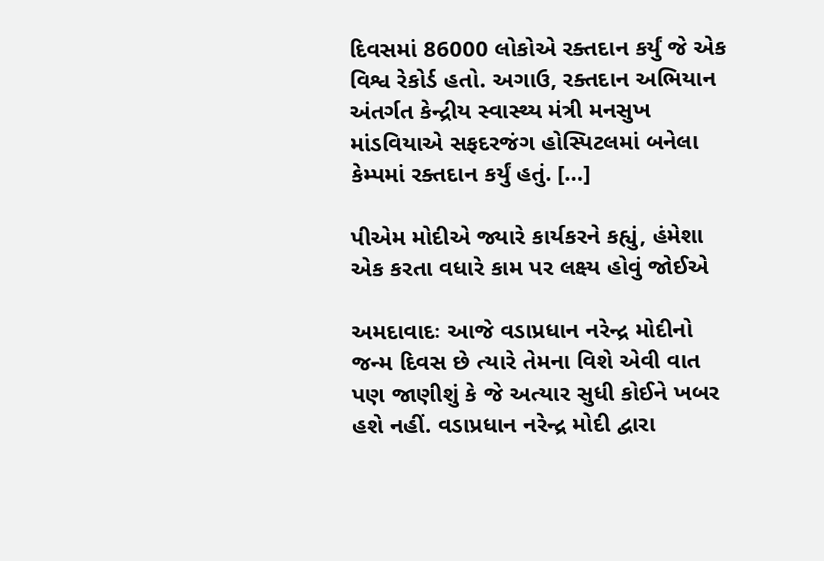દિવસમાં 86000 લોકોએ રક્તદાન કર્યું જે એક વિશ્વ રેકોર્ડ હતો. અગાઉ, રક્તદાન અભિયાન અંતર્ગત કેન્દ્રીય સ્વાસ્થ્ય મંત્રી મનસુખ માંડવિયાએ સફદરજંગ હોસ્પિટલમાં બનેલા કેમ્પમાં રક્તદાન કર્યું હતું. […]

પીએમ મોદીએ જ્યારે કાર્યકરને કહ્યું, હંમેશા એક કરતા વધારે કામ પર લક્ષ્ય હોવું જોઈએ

અમદાવાદઃ આજે વડાપ્રધાન નરેન્દ્ર મોદીનો જન્મ દિવસ છે ત્યારે તેમના વિશે એવી વાત પણ જાણીશું કે જે અત્યાર સુધી કોઈને ખબર હશે નહીં. વડાપ્રધાન નરેન્દ્ર મોદી દ્વારા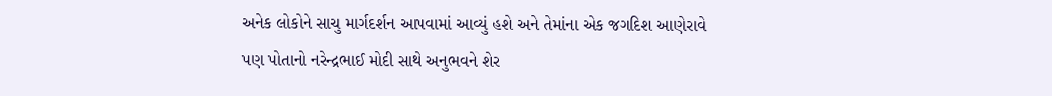અનેક લોકોને સાચુ માર્ગદર્શન આપવામાં આવ્યું હશે અને તેમાંના એક જગદિશ આણેરાવે પણ પોતાનો નરેન્દ્રભાઈ મોદી સાથે અનુભવને શેર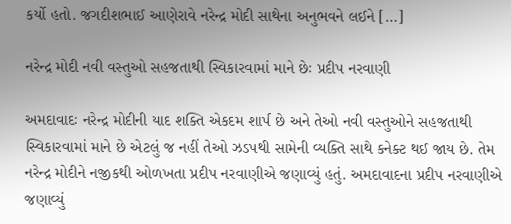કર્યો હતો. જગદીશભાઈ આણેરાવે નરેન્દ્ર મોદી સાથેના અનુભવને લઈને […]

નરેન્દ્ર મોદી નવી વસ્તુઓ સહજતાથી સ્વિકારવામાં માને છેઃ પ્રદીપ નરવાણી

અમદાવાદઃ નરેન્દ્ર મોદીની યાદ શક્તિ એકદમ શાર્પ છે અને તેઓ નવી વસ્તુઓને સહજતાથી સ્વિકારવામાં માને છે એટલું જ નહીં તેઓ ઝડપથી સામેની વ્યક્તિ સાથે કનેક્ટ થઈ જાય છે. તેમ નરેન્દ્ર મોદીને નજીકથી ઓળખતા પ્રદીપ નરવાણીએ જણાવ્યું હતું. અમદાવાદના પ્રદીપ નરવાણીએ જણાવ્યું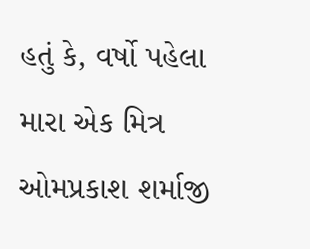હતું કે, વર્ષો પહેલા મારા એક મિત્ર ઓમપ્રકાશ શર્માજી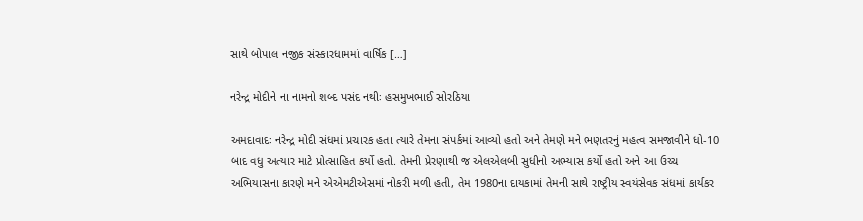સાથે બોપાલ નજીક સંસ્કારધામમાં વાર્ષિક […]

નરેન્દ્ર મોદીને ના નામનો શબ્દ પસંદ નથીઃ હસમુખભાઈ સોરઠિયા

અમદાવાદઃ નરેન્દ્ર મોદી સંધમાં પ્રચારક હતા ત્યારે તેમના સંપર્કમાં આવ્યો હતો અને તેમણે મને ભણતરનું મહત્વ સમજાવીને ધો-10 બાદ વધુ અત્યાર માટે પ્રોત્સાહિત કર્યો હતો. તેમની પ્રેરણાથી જ એલએલબી સુધીનો અભ્યાસ કર્યો હતો અને આ ઉચ્ચ અભિયાસના કારણે મને એએમટીએસમાં નોકરી મળી હતી, તેમ 1980ના દાયકામાં તેમની સાથે રાષ્ટ્રીય સ્વયંસેવક સંધમાં કાર્યકર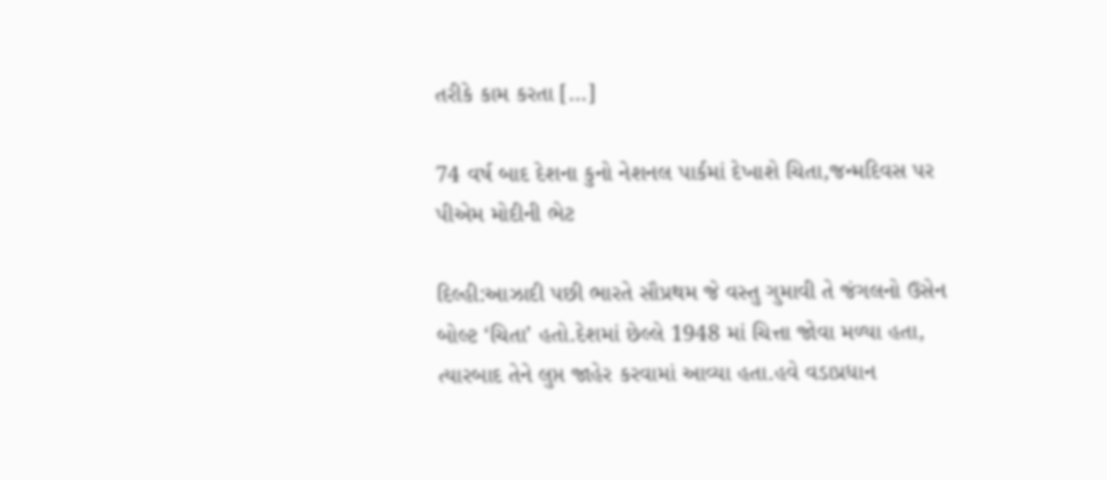તરીકે કામ કરતા […]

74 વર્ષ બાદ દેશના કુનો નેશનલ પાર્કમાં દેખાશે ચિતા,જન્મદિવસ પર પીએમ મોદીની ભેટ

દિલ્હી:આઝાદી પછી ભારતે સૌપ્રથમ જે વસ્તુ ગુમાવી તે જંગલનો ઉસેન બોલ્ટ ‘ચિતા’ હતો.દેશમાં છેલ્લે 1948 માં ચિત્તા જોવા મળ્યા હતા, ત્યારબાદ તેને લુપ્ત જાહેર કરવામાં આવ્યા હતા.હવે વડાપ્રધાન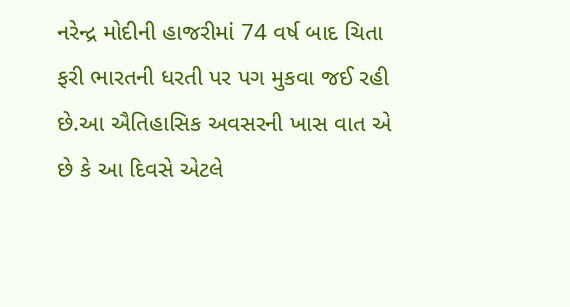નરેન્દ્ર મોદીની હાજરીમાં 74 વર્ષ બાદ ચિતા ફરી ભારતની ધરતી પર પગ મુકવા જઈ રહી છે.આ ઐતિહાસિક અવસરની ખાસ વાત એ છે કે આ દિવસે એટલે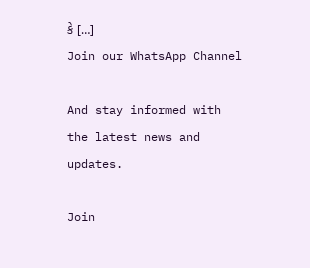કે […]
Join our WhatsApp Channel

And stay informed with the latest news and updates.

Join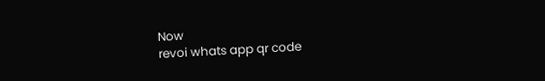Now
revoi whats app qr code